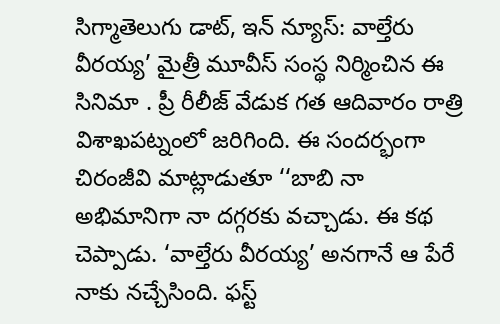సిగ్మాతెలుగు డాట్, ఇన్ న్యూస్: వాల్తేరు వీరయ్య’ మైత్రీ మూవీస్‌ సంస్థ నిర్మించిన ఈ సినిమా . ప్రీ రీలీజ్‌ వేడుక గత ఆదివారం రాత్రి విశాఖపట్నంలో జరిగింది. ఈ సందర్భంగా చిరంజీవి మాట్లాడుతూ ‘‘బాబి నా అభిమానిగా నా దగ్గరకు వచ్చాడు. ఈ కథ చెప్పాడు. ‘వాల్తేరు వీరయ్య’ అనగానే ఆ పేరే నాకు నచ్చేసింది. ఫస్ట్‌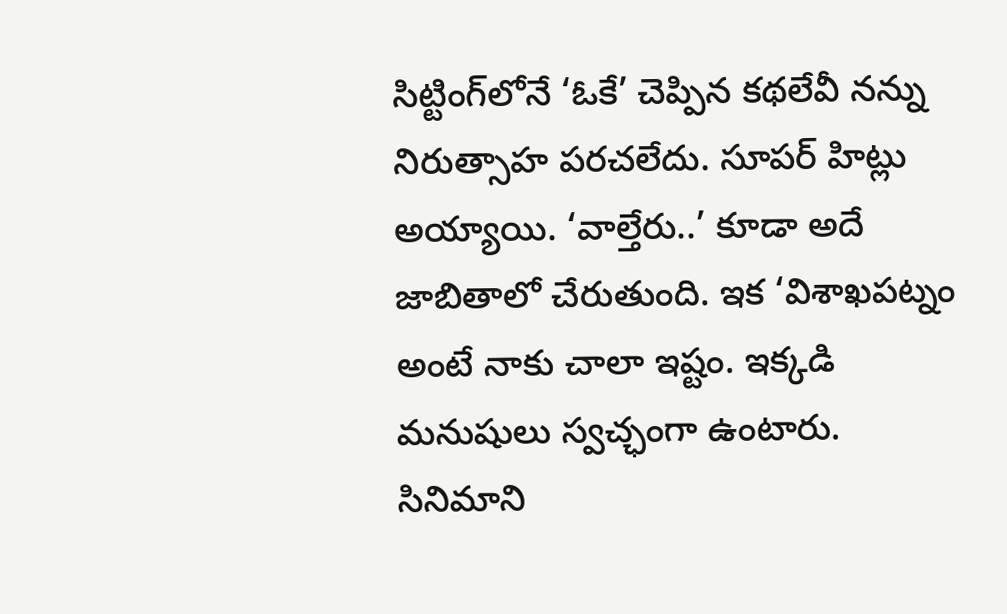సిట్టింగ్‌లోనే ‘ఓకే’ చెప్పిన కథలేవీ నన్ను నిరుత్సాహ పరచలేదు. సూపర్‌ హిట్లు అయ్యాయి. ‘వాల్తేరు..’ కూడా అదే జాబితాలో చేరుతుంది. ఇక ‘విశాఖపట్నం అంటే నాకు చాలా ఇష్టం. ఇక్కడి మనుషులు స్వచ్ఛంగా ఉంటారు. సినిమాని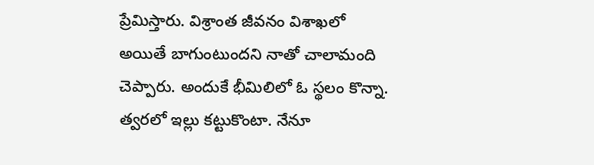ప్రేమిస్తారు. విశ్రాంత జీవనం విశాఖలో అయితే బాగుంటుందని నాతో చాలామంది చెప్పారు. అందుకే భీమిలిలో ఓ స్థలం కొన్నా. త్వరలో ఇల్లు కట్టుకొంటా. నేనూ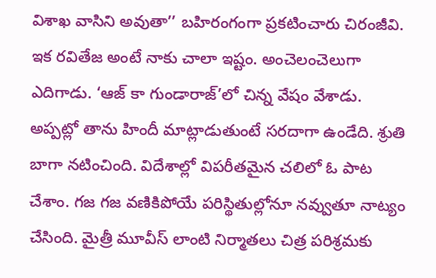విశాఖ వాసిని అవుతా’’ బహిరంగంగా ప్రకటించారు చిరంజీవి. ఇక రవితేజ అంటే నాకు చాలా ఇష్టం. అంచెలంచెలుగా ఎదిగాడు. ‘ఆజ్‌ కా గుండారాజ్‌’లో చిన్న వేషం వేశాడు. అప్పట్లో తాను హిందీ మాట్లాడుతుంటే సరదాగా ఉండేది. శ్రుతి బాగా నటించింది. విదేశాల్లో విపరీతమైన చలిలో ఓ పాట చేశాం. గజ గజ వణికిపోయే పరిస్థితుల్లోనూ నవ్వుతూ నాట్యం చేసింది. మైత్రీ మూవీస్‌ లాంటి నిర్మాతలు చిత్ర పరిశ్రమకు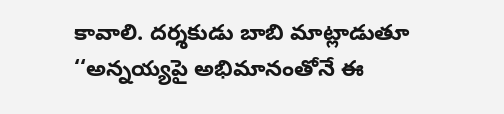కావాలి. దర్శకుడు బాబి మాట్లాడుతూ ‘‘అన్నయ్యపై అభిమానంతోనే ఈ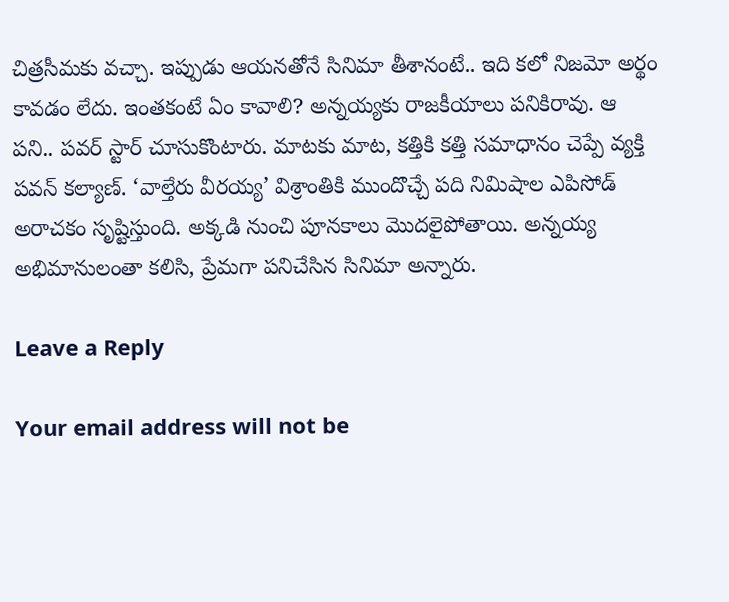చిత్రసీమకు వచ్చా. ఇప్పుడు ఆయనతోనే సినిమా తీశానంటే.. ఇది కలో నిజమో అర్థం కావడం లేదు. ఇంతకంటే ఏం కావాలి? అన్నయ్యకు రాజకీయాలు పనికిరావు. ఆ పని.. పవర్‌ స్టార్‌ చూసుకొంటారు. మాటకు మాట, కత్తికి కత్తి సమాధానం చెప్పే వ్యక్తి పవన్‌ కల్యాణ్‌. ‘వాల్తేరు వీరయ్య’ విశ్రాంతికి ముందొచ్చే పది నిమిషాల ఎపిసోడ్‌ అరాచకం సృష్టిస్తుంది. అక్కడి నుంచి పూనకాలు మొదలైపోతాయి. అన్నయ్య అభిమానులంతా కలిసి, ప్రేమగా పనిచేసిన సినిమా అన్నారు.

Leave a Reply

Your email address will not be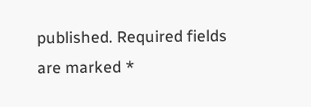published. Required fields are marked *